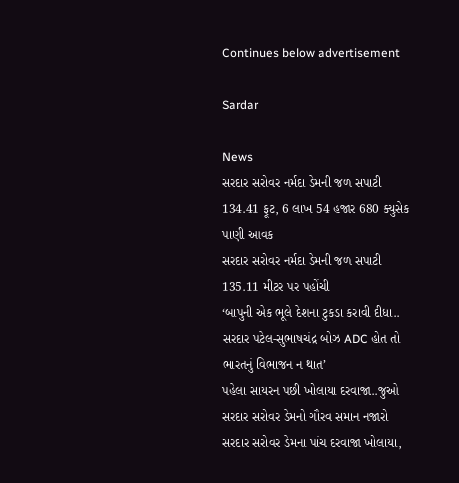Continues below advertisement

Sardar

News
સરદાર સરોવર નર્મદા ડેમની જળ સપાટી 134.41 ફૂટ, 6 લાખ 54 હજાર 680 ક્યુસેક પાણી આવક
સરદાર સરોવર નર્મદા ડેમની જળ સપાટી 135.11 મીટર પર પહોંચી
‘બાપુની એક ભૂલે દેશના ટુકડા કરાવી દીધા.. સરદાર પટેલ-સુભાષચંદ્ર બોઝ ADC હોત તો ભારતનું વિભાજન ન થાત’
પહેલા સાયરન પછી ખોલાયા દરવાજા..જુઓ સરદાર સરોવર ડેમનો ગૌરવ સમાન નજારો
સરદાર સરોવર ડેમના પાંચ દરવાજા ખોલાયા,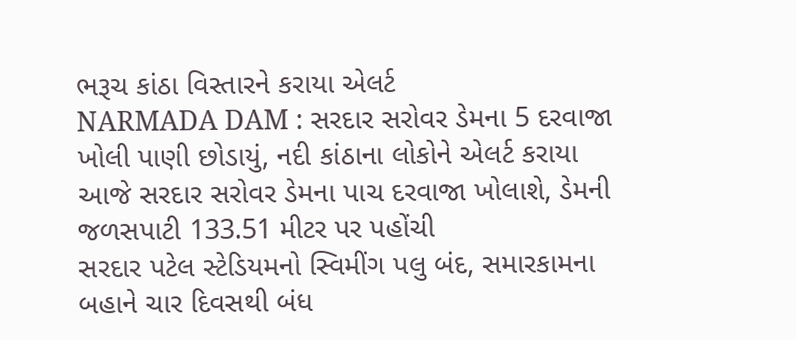ભરૂચ કાંઠા વિસ્તારને કરાયા એલર્ટ
NARMADA DAM : સરદાર સરોવર ડેમના 5 દરવાજા ખોલી પાણી છોડાયું, નદી કાંઠાના લોકોને એલર્ટ કરાયા
આજે સરદાર સરોવર ડેમના પાચ દરવાજા ખોલાશે, ડેમની જળસપાટી 133.51 મીટર પર પહોંચી
સરદાર પટેલ સ્ટેડિયમનો સ્વિમીંગ પલુ બંદ, સમારકામના બહાને ચાર દિવસથી બંધ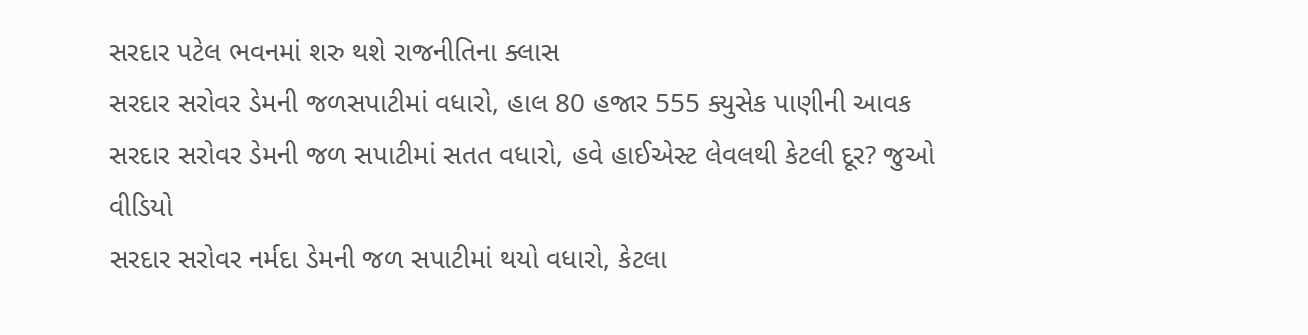સરદાર પટેલ ભવનમાં શરુ થશે રાજનીતિના ક્લાસ
સરદાર સરોવર ડેમની જળસપાટીમાં વધારો, હાલ 80 હજાર 555 ક્યુસેક પાણીની આવક
સરદાર સરોવર ડેમની જળ સપાટીમાં સતત વધારો, હવે હાઈએસ્ટ લેવલથી કેટલી દૂર? જુઓ વીડિયો
સરદાર સરોવર નર્મદા ડેમની જળ સપાટીમાં થયો વધારો, કેટલા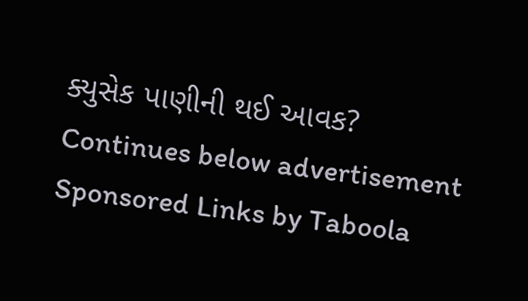ક્યુસેક પાણીની થઈ આવક?
Continues below advertisement
Sponsored Links by Taboola